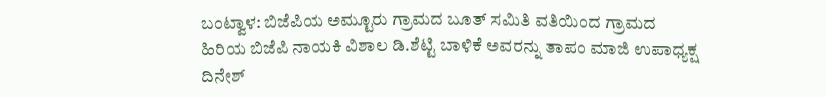ಬಂಟ್ವಾಳ: ಬಿಜೆಪಿಯ ಅಮ್ಟೂರು ಗ್ರಾಮದ ಬೂತ್ ಸಮಿತಿ ವತಿಯಿಂದ ಗ್ರಾಮದ ಹಿರಿಯ ಬಿಜೆಪಿ ನಾಯಕಿ ವಿಶಾಲ ಡಿ.ಶೆಟ್ಟಿ ಬಾಳಿಕೆ ಅವರನ್ನು ತಾಪಂ ಮಾಜಿ ಉಪಾಧ್ಯಕ್ಷ ದಿನೇಶ್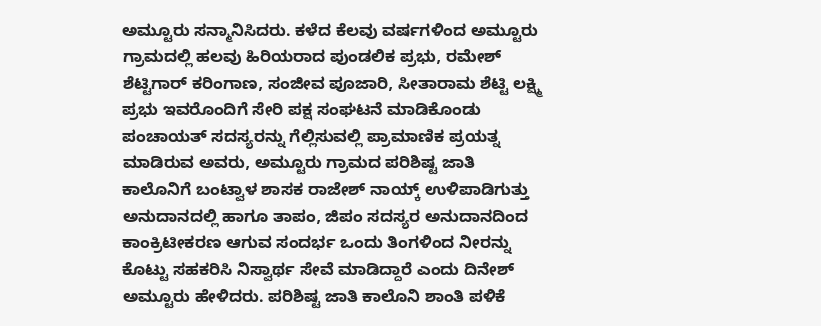ಅಮ್ಟೂರು ಸನ್ಮಾನಿಸಿದರು. ಕಳೆದ ಕೆಲವು ವರ್ಷಗಳಿಂದ ಅಮ್ಟೂರು ಗ್ರಾಮದಲ್ಲಿ ಹಲವು ಹಿರಿಯರಾದ ಪುಂಡಲಿಕ ಪ್ರಭು, ರಮೇಶ್ ಶೆಟ್ಟಿಗಾರ್ ಕರಿಂಗಾಣ, ಸಂಜೀವ ಪೂಜಾರಿ, ಸೀತಾರಾಮ ಶೆಟ್ಟಿ ಲಕ್ಷ್ಮಿ ಪ್ರಭು ಇವರೊಂದಿಗೆ ಸೇರಿ ಪಕ್ಷ ಸಂಘಟನೆ ಮಾಡಿಕೊಂಡು ಪಂಚಾಯತ್ ಸದಸ್ಯರನ್ನು ಗೆಲ್ಲಿಸುವಲ್ಲಿ ಪ್ರಾಮಾಣಿಕ ಪ್ರಯತ್ನ ಮಾಡಿರುವ ಅವರು, ಅಮ್ಟೂರು ಗ್ರಾಮದ ಪರಿಶಿಷ್ಟ ಜಾತಿ ಕಾಲೊನಿಗೆ ಬಂಟ್ವಾಳ ಶಾಸಕ ರಾಜೇಶ್ ನಾಯ್ಕ್ ಉಳಿಪಾಡಿಗುತ್ತು ಅನುದಾನದಲ್ಲಿ ಹಾಗೂ ತಾಪಂ, ಜಿಪಂ ಸದಸ್ಯರ ಅನುದಾನದಿಂದ ಕಾಂಕ್ರಿಟೀಕರಣ ಆಗುವ ಸಂದರ್ಭ ಒಂದು ತಿಂಗಳಿಂದ ನೀರನ್ನು ಕೊಟ್ಟು ಸಹಕರಿಸಿ ನಿಸ್ವಾರ್ಥ ಸೇವೆ ಮಾಡಿದ್ದಾರೆ ಎಂದು ದಿನೇಶ್ ಅಮ್ಟೂರು ಹೇಳಿದರು. ಪರಿಶಿಷ್ಟ ಜಾತಿ ಕಾಲೊನಿ ಶಾಂತಿ ಪಳಿಕೆ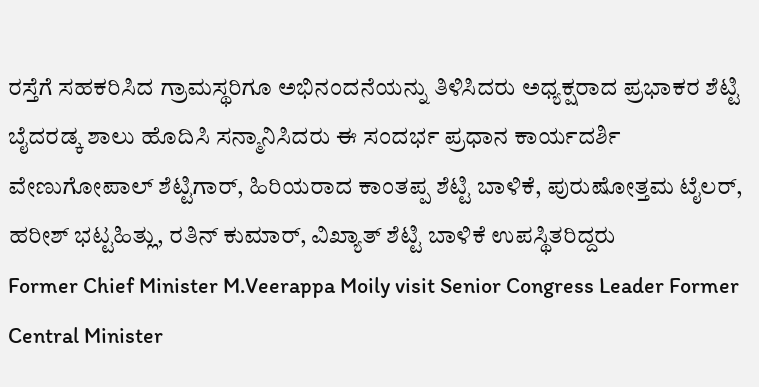ರಸ್ತೆಗೆ ಸಹಕರಿಸಿದ ಗ್ರಾಮಸ್ಥರಿಗೂ ಅಭಿನಂದನೆಯನ್ನು ತಿಳಿಸಿದರು ಅಧ್ಯಕ್ಷರಾದ ಪ್ರಭಾಕರ ಶೆಟ್ಟಿ ಬೈದರಡ್ಕ ಶಾಲು ಹೊದಿಸಿ ಸನ್ಮಾನಿಸಿದರು ಈ ಸಂದರ್ಭ ಪ್ರಧಾನ ಕಾರ್ಯದರ್ಶಿ ವೇಣುಗೋಪಾಲ್ ಶೆಟ್ಟಿಗಾರ್, ಹಿರಿಯರಾದ ಕಾಂತಪ್ಪ ಶೆಟ್ಟಿ ಬಾಳಿಕೆ, ಪುರುಷೋತ್ತಮ ಟೈಲರ್, ಹರೀಶ್ ಭಟ್ಟಹಿತ್ಲು, ರತಿನ್ ಕುಮಾರ್, ವಿಖ್ಯಾತ್ ಶೆಟ್ಟಿ ಬಾಳಿಕೆ ಉಪಸ್ಥಿತರಿದ್ದರು
Former Chief Minister M.Veerappa Moily visit Senior Congress Leader Former Central Minister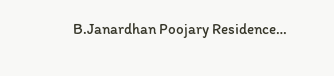B.Janardhan Poojary Residence…